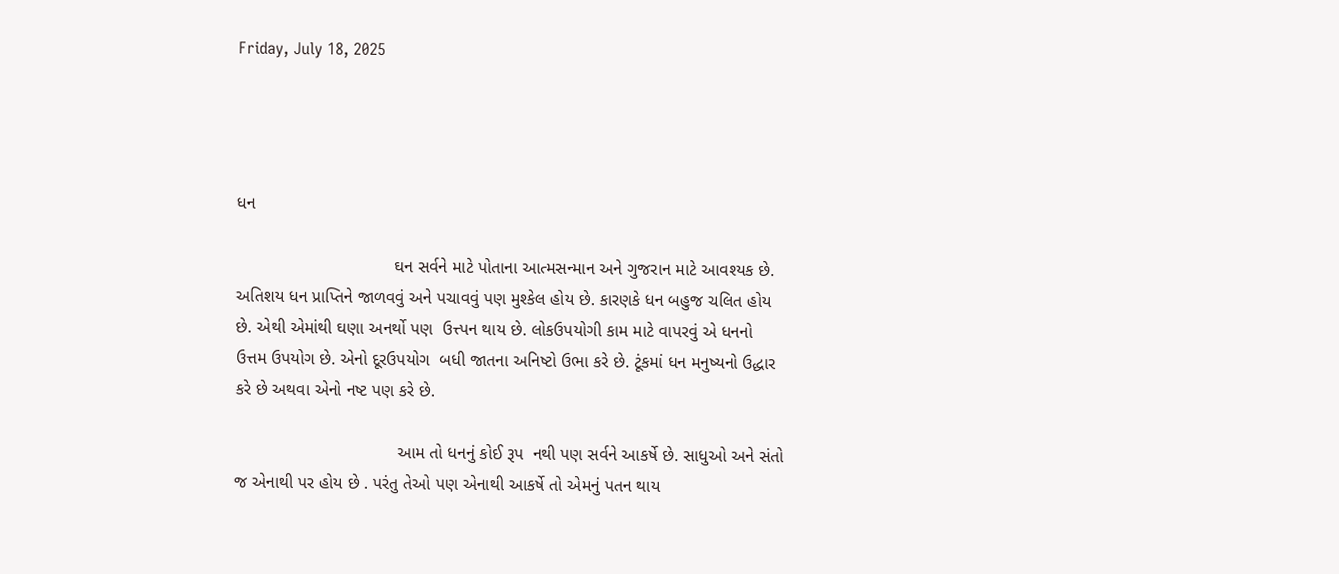Friday, July 18, 2025




ધન

                                 ઘન સર્વને માટે પોતાના આત્મસન્માન અને ગુજરાન માટે આવશ્યક છે. અતિશય ધન પ્રાપ્તિને જાળવવું અને પચાવવું પણ મુશ્કેલ હોય છે. કારણકે ધન બહુજ ચલિત હોય છે. એથી એમાંથી ઘણા અનર્થો પણ  ઉત્ત્પન થાય છે. લોકઉપયોગી કામ માટે વાપરવું એ ધનનો ઉત્તમ ઉપયોગ છે. એનો દૂરઉપયોગ  બધી જાતના અનિષ્ટો ઉભા કરે છે. ટૂંકમાં ધન મનુષ્યનો ઉદ્ધાર  કરે છે અથવા એનો નષ્ટ પણ કરે છે.

                                  આમ તો ધનનું કોઈ રૂપ  નથી પણ સર્વને આકર્ષે છે. સાધુઓ અને સંતો જ એનાથી પર હોય છે . પરંતુ તેઓ પણ એનાથી આકર્ષે તો એમનું પતન થાય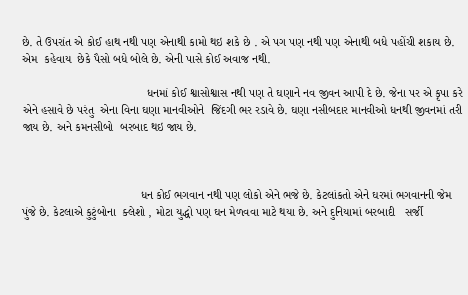છે. તે ઉપરાંત એ કોઈ હાથ નથી પણ એનાથી કામો થઇ શકે છે . એ પગ પણ નથી પણ એનાથી બધે પહોંચી શકાય છે. એમ  કહેવાય  છેકે પૈસો બધે બોલે છે. એની પાસે કોઈ અવાજ નથી.

                                      ધનમાં કોઈ શ્વાસોશ્વાસ નથી પણ તે ઘણાને નવ જીવન આપી દે છે. જેના પર એ કૃપા કરે એને હસાવે છે પરંતુ  એના વિના ઘણા માનવીઓને  જિંદગી ભર રડાવે છે. ઘણા નસીબદાર માનવીઓ ધનથી જીવનમાં તરી જાય છે. અને કમનસીબો  બરબાદ થઇ જાય છે.



                                    ધન કોઈ ભગવાન નથી પણ લોકો એને ભજે છે. કેટલાંકતો એને ઘરમાં ભગવાનની જેમ પુંજે છે. કેટલાએ કુટુંબોના  ક્લેશો , મોટા યુદ્ધો પણ ઘન મેળવવા માટે થયા છે. અને દુનિયામાં બરબાદી   સર્જી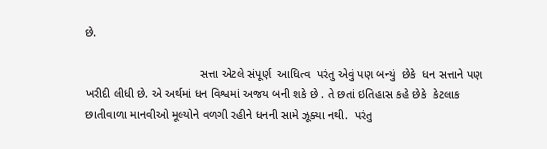છે.

                                   સત્તા એટલે સંપૂર્ણ  આધિત્વ  પરંતુ એવું પણ બન્યું  છેકે  ધન સત્તાને પણ ખરીદી લીધી છે. એ અર્થમાં ધન વિશ્વમાં અજય બની શકે છે . તે છતાં ઇતિહાસ કહે છેકે  કેટલાક છાતીવાળા માનવીઓ મૂલ્યોને વળગી રહીને ધનની સામે ઝૂક્યા નથી.  પરંતુ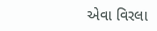એવા વિરલા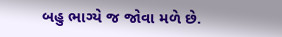બહુ ભાગ્યે જ જોવા મળે છે.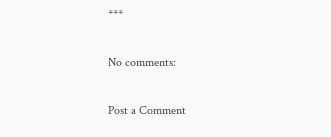***

No comments:

Post a Comment